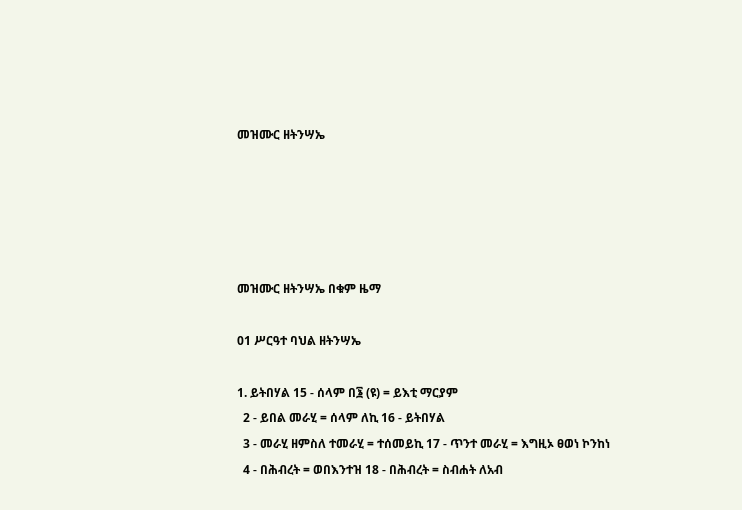መዝሙር ዘትንሣኤ





መዝሙር ዘትንሣኤ በቁም ዜማ

01 ሥርዓተ ባህል ዘትንሣኤ

1. ይትበሃል 15 - ሰላም በ፮ (ዩ) = ይእቲ ማርያም
  2 - ይበል መራሂ = ሰላም ለኪ 16 - ይትበሃል
  3 - መራሂ ዘምስለ ተመራሂ = ተሰመይኪ 17 - ጥንተ መራሂ = እግዚኦ ፀወነ ኮንከነ
  4 - በሕብረት = ወበእንተዝ 18 - በሕብረት = ስብሐት ለአብ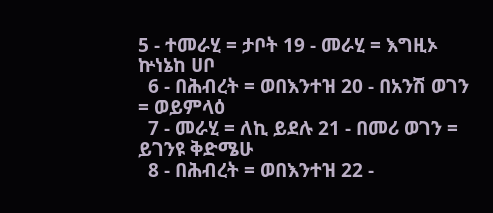5 - ተመራሂ = ታቦት 19 - መራሂ = እግዚኦ ኵነኔከ ሀቦ
  6 - በሕብረት = ወበእንተዝ 20 - በአንሽ ወገን = ወይምላዕ
  7 - መራሂ = ለኪ ይደሉ 21 - በመሪ ወገን = ይገንዩ ቅድሜሁ
  8 - በሕብረት = ወበእንተዝ 22 -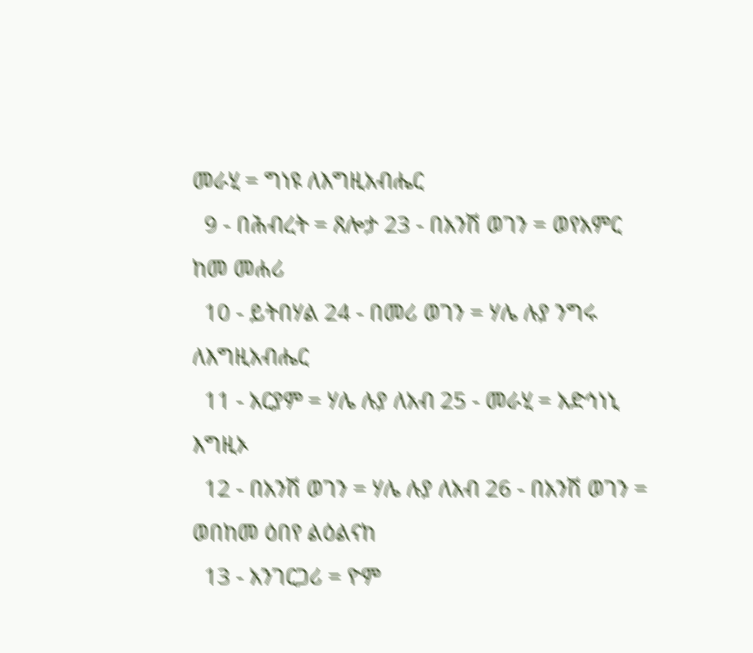መራሂ = ግነዩ ለእግዚአብሔር
  9 - በሕብረት = ጸሎታ 23 - በአንሽ ወገን = ወየአምር ከመ መሐሪ
  10 - ይትበሃል 24 - በመሪ ወገን = ሃሌ ሉያ ንግሩ ለእግዚአብሔር
  11 - አርያም = ሃሌ ሉያ ለአብ 25 - መራሂ = አድኅነኒ እግዚኦ
  12 - በአንሽ ወገን = ሃሌ ሉያ ለአብ 26 - በአንሽ ወገን = ወበከመ ዕበየ ልዕልናከ
  13 - አንገርጋሪ = ዮም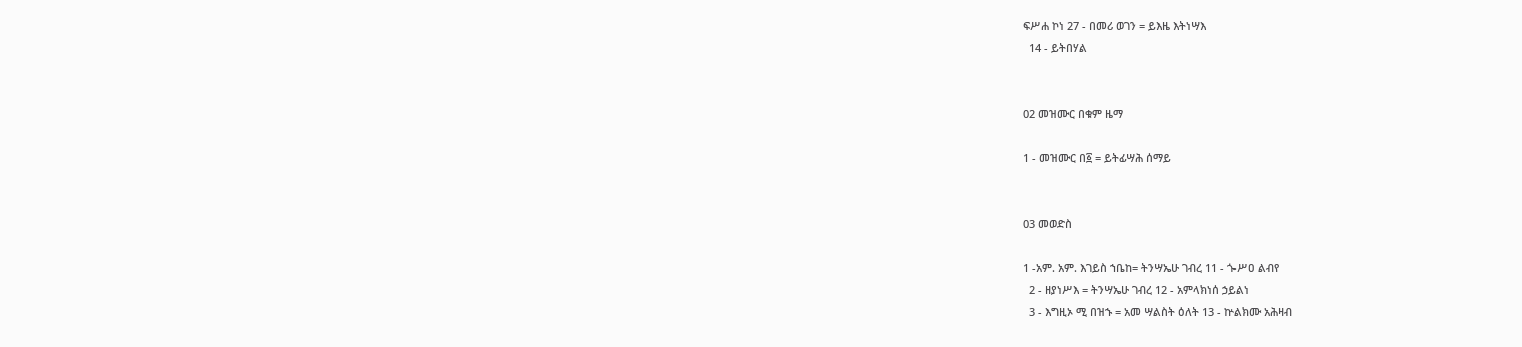ፍሥሐ ኮነ 27 - በመሪ ወገን = ይእዜ እትነሣእ
  14 - ይትበሃል


02 መዝሙር በቁም ዜማ

1 - መዝሙር በ፩ = ይትፊሣሕ ሰማይ


03 መወድስ

1 -አም. አም. እገይስ ኀቤከ= ትንሣኤሁ ገብረ 11 - ጐሥዐ ልብየ
  2 - ዘያነሥእ = ትንሣኤሁ ገብረ 12 - አምላክነሰ ኃይልነ
  3 - እግዚኦ ሚ በዝኁ = አመ ሣልስት ዕለት 13 - ኵልክሙ አሕዛብ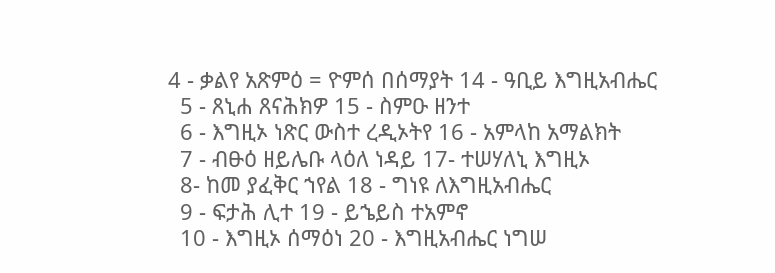4 - ቃልየ አጽምዕ = ዮምሰ በሰማያት 14 - ዓቢይ እግዚአብሔር
  5 - ጸኒሐ ጸናሕክዎ 15 - ስምዑ ዘንተ
  6 - እግዚኦ ነጽር ውስተ ረዲኦትየ 16 - አምላከ አማልክት
  7 - ብፁዕ ዘይሌቡ ላዕለ ነዳይ 17- ተሠሃለኒ እግዚኦ
  8- ከመ ያፈቅር ኀየል 18 - ግነዩ ለእግዚአብሔር
  9 - ፍታሕ ሊተ 19 - ይኄይስ ተአምኖ
  10 - እግዚኦ ሰማዕነ 20 - እግዚአብሔር ነግሠ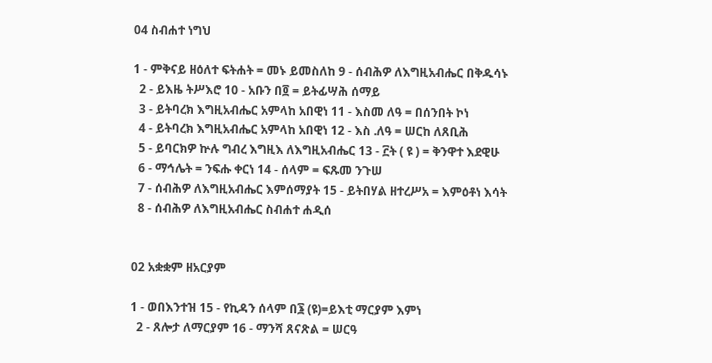04 ስብሐተ ነግህ

1 - ምቅናይ ዘዕለተ ፍትሐት = መኑ ይመስለከ 9 - ሰብሕዎ ለእግዚአብሔር በቅዱሳኑ
  2 - ይእዜ ትሥእሮ 10 - አቡን በ፬ = ይትፊሣሕ ሰማይ
  3 - ይትባረክ እግዚአብሔር አምላከ አበዊነ 11 - እስመ ለዓ = በሰንበት ኮነ
  4 - ይትባረክ እግዚአብሔር አምላከ አበዊነ 12 - እስ .ለዓ = ሠርከ ለጸቢሕ
  5 - ይባርክዎ ኵሉ ግብረ እግዚእ ለእግዚአብሔር 13 - ፫ት ( ዩ ) = ቅንዋተ እደዊሁ
  6 - ማኅሌት = ንፍሑ ቀርነ 14 - ሰላም = ፍጹመ ንጉሠ
  7 - ሰብሕዎ ለእግዚአብሔር እምሰማያት 15 - ይትበሃል ዘተረሥአ = እምዕቶነ እሳት
  8 - ሰብሕዎ ለእግዚአብሔር ስብሐተ ሐዲሰ


02 አቋቋም ዘአርያም

1 - ወበእንተዝ 15 - የኪዳን ሰላም በ፮ (ዩ)=ይእቲ ማርያም እምነ
  2 - ጸሎታ ለማርያም 16 - ማንሻ ጸናጽል = ሠርዓ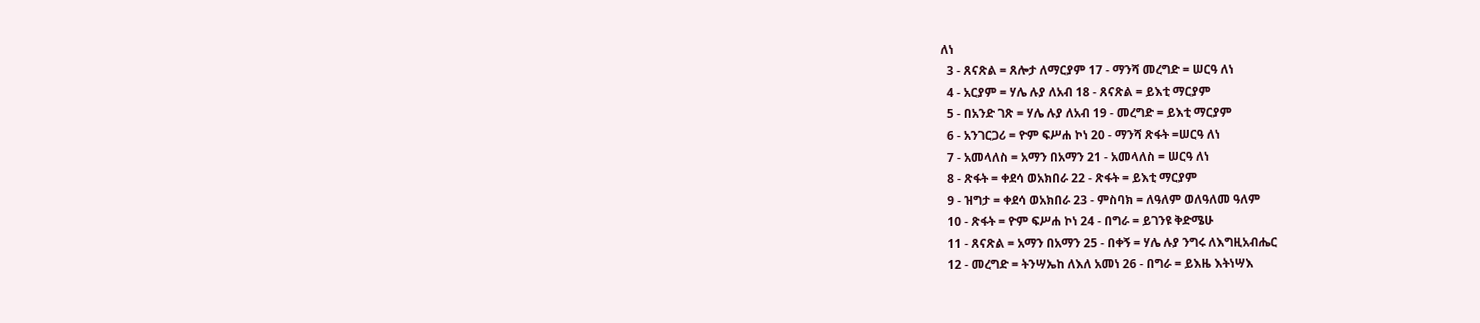ለነ
  3 - ጸናጽል = ጸሎታ ለማርያም 17 - ማንሻ መረግድ = ሠርዓ ለነ
  4 - አርያም = ሃሌ ሉያ ለአብ 18 - ጸናጽል = ይእቲ ማርያም
  5 - በአንድ ገጽ = ሃሌ ሉያ ለአብ 19 - መረግድ = ይእቲ ማርያም
  6 - አንገርጋሪ = ዮም ፍሥሐ ኮነ 20 - ማንሻ ጽፋት =ሠርዓ ለነ
  7 - አመላለስ = አማን በአማን 21 - አመላለስ = ሠርዓ ለነ
  8 - ጽፋት = ቀደሳ ወአክበራ 22 - ጽፋት = ይእቲ ማርያም
  9 - ዝግታ = ቀደሳ ወአክበራ 23 - ምስባክ = ለዓለም ወለዓለመ ዓለም
  10 - ጽፋት = ዮም ፍሥሐ ኮነ 24 - በግራ = ይገንዩ ቅድሜሁ
  11 - ጸናጽል = አማን በአማን 25 - በቀኝ = ሃሌ ሉያ ንግሩ ለእግዚአብሔር
  12 - መረግድ = ትንሣኤከ ለእለ አመነ 26 - በግራ = ይእዜ እትነሣእ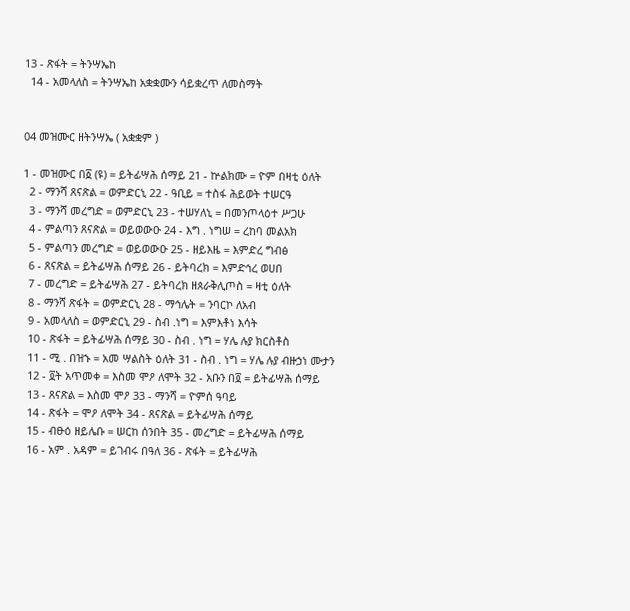13 - ጽፋት = ትንሣኤከ
  14 - አመላለስ = ትንሣኤከ አቋቋሙን ሳይቋረጥ ለመስማት


04 መዝሙር ዘትንሣኤ ( አቋቋም )

1 - መዝሙር በ፩ (ዩ) = ይትፊሣሕ ሰማይ 21 - ኵልክሙ = ዮም በዛቲ ዕለት
  2 - ማንሻ ጸናጽል = ወምድርኒ 22 - ዓቢይ = ተስፋ ሕይወት ተሠርዓ
  3 - ማንሻ መረግድ = ወምድርኒ 23 - ተሠሃለኒ = በመንጦላዕተ ሥጋሁ
  4 - ምልጣን ጸናጽል = ወይወውዑ 24 - እግ . ነግሠ = ረከባ መልአክ
  5 - ምልጣን መረግድ = ወይወውዑ 25 - ዘይእዜ = እምድረ ግብፅ
  6 - ጸናጽል = ይትፊሣሕ ሰማይ 26 - ይትባረክ = እምድኅረ ወሀበ
  7 - መረግድ = ይትፊሣሕ 27 - ይትባረክ ዘጰራቅሊጦስ = ዛቲ ዕለት
  8 - ማንሻ ጽፋት = ወምድርኒ 28 - ማኅሌት = ንባርኮ ለአብ
  9 - አመላለስ = ወምድርኒ 29 - ስብ .ነግ = እምእቶነ እሳት
  10 - ጽፋት = ይትፊሣሕ ሰማይ 30 - ስብ . ነግ = ሃሌ ሉያ ክርስቶስ
  11 - ሚ . በዝኁ = አመ ሣልስት ዕለት 31 - ስብ . ነግ = ሃሌ ሉያ ብዙኃነ ሙታን
  12 - ፬ት አጥመቀ = እስመ ሞዖ ለሞት 32 - አቡን በ፬ = ይትፊሣሕ ሰማይ
  13 - ጸናጽል = እስመ ሞዖ 33 - ማንሻ = ዮምሰ ዓባይ
  14 - ጽፋት = ሞዖ ለሞት 34 - ጸናጽል = ይትፊሣሕ ሰማይ
  15 - ብፁዕ ዘይሌቡ = ሠርከ ሰንበት 35 - መረግድ = ይትፊሣሕ ሰማይ
  16 - አም . አዳም = ይገብሩ በዓለ 36 - ጽፋት = ይትፊሣሕ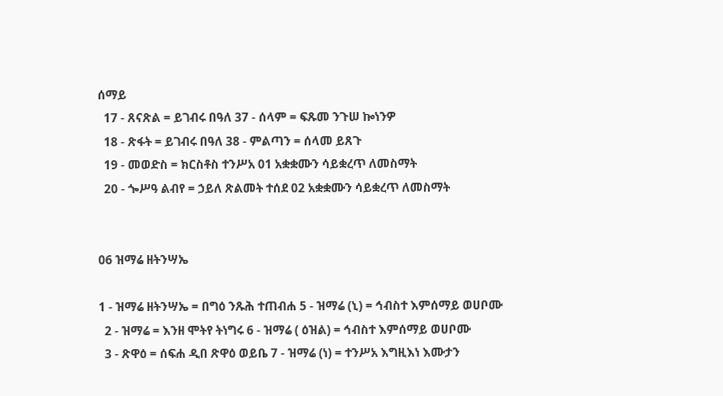ሰማይ
  17 - ጸናጽል = ይገብሩ በዓለ 37 - ሰላም = ፍጹመ ንጉሠ ኰነንዎ
  18 - ጽፋት = ይገብሩ በዓለ 38 - ምልጣን = ሰላመ ይጸጉ
  19 - መወድስ = ክርስቶስ ተንሥአ 01 አቋቋሙን ሳይቋረጥ ለመስማት
  20 - ጐሥዓ ልብየ = ኃይለ ጽልመት ተሰደ 02 አቋቋሙን ሳይቋረጥ ለመስማት


06 ዝማሬ ዘትንሣኤ

1 - ዝማሬ ዘትንሣኤ = በግዕ ንጹሕ ተጠብሐ 5 - ዝማሬ (ኒ) = ኅብስተ እምሰማይ ወሀቦሙ
  2 - ዝማሬ = እንዘ ሞትየ ትነግሩ 6 - ዝማሬ ( ዕዝል) = ኅብስተ እምሰማይ ወሀቦሙ
  3 - ጽዋዕ = ሰፍሐ ዲበ ጽዋዕ ወይቤ 7 - ዝማሬ (ነ) = ተንሥአ እግዚእነ እሙታን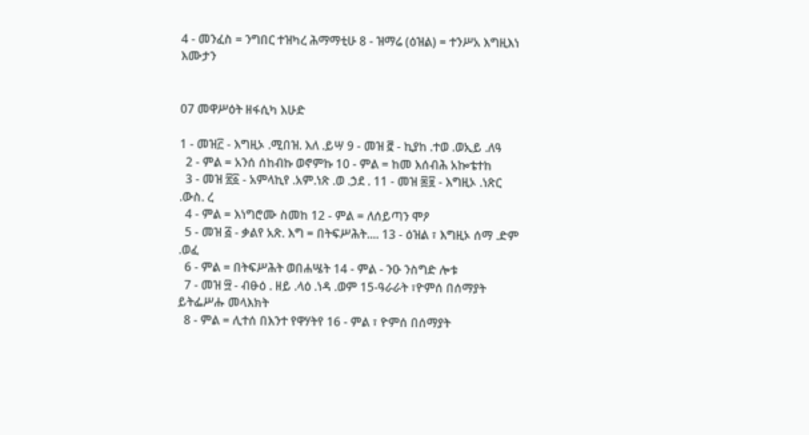4 - መንፈስ = ንግበር ተዝካረ ሕማማቲሁ 8 - ዝማሬ (ዕዝል) = ተንሥአ እግዚእነ እሙታን


07 መዋሥዕት ዘፋሲካ እሁድ

1 - መዝ፫ - እግዚኦ .ሚበዝ. እለ .ይሣ 9 - መዝ ፸ - ኪያከ .ተወ .ወኢይ .ለዓ
  2 - ምል = አንሰ ሰከብኩ ወኖምኩ 10 - ምል = ከመ እሰብሕ አኰቴተከ
  3 - መዝ ፳፩ - አምላኪየ .አም.ነጽ .ወ .ኃደ . 11 - መዝ ፷፱ - እግዚኦ .ነጽር .ውስ. ረ
  4 - ምል = እነግሮሙ ስመከ 12 - ምል = ለሰይጣን ሞዖ
  5 - መዝ ፭ - ቃልየ አጽ. እግ = በትፍሥሕት.... 13 - ዕዝል ፣ እግዚኦ ሰማ .ድም .ወፈ
  6 - ምል = በትፍሥሕት ወበሐሤት 14 - ምል - ንዑ ንስግድ ሎቱ
  7 - መዝ ፵ - ብፁዕ . ዘይ .ላዕ .ነዳ .ወም 15-ዓራራት ፣ዮምሰ በሰማያት ይትፌሥሑ መላእክት
  8 - ምል = ሊተሰ በእንተ የዋሃትየ 16 - ምል ፣ ዮምሰ በሰማያት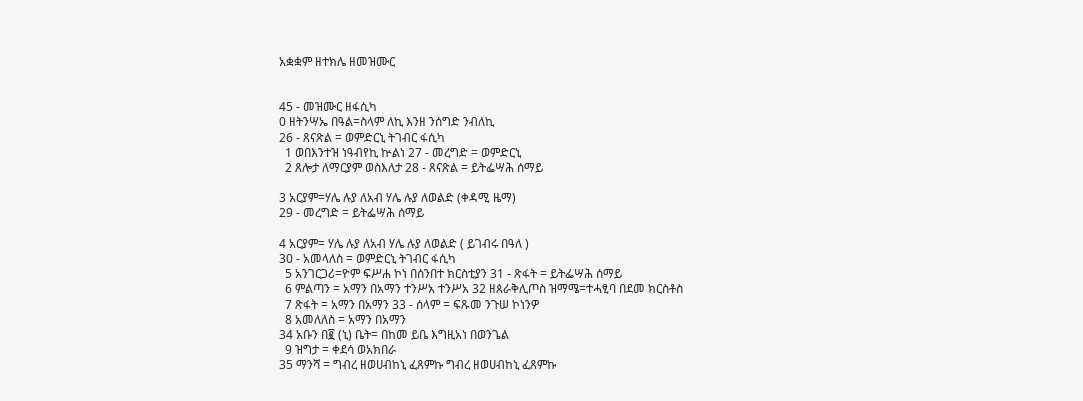አቋቋም ዘተክሌ ዘመዝሙር


45 - መዝሙር ዘፋሲካ
0 ዘትንሣኤ በዓል=ስላም ለኪ እንዘ ንሰግድ ንብለኪ
26 - ጸናጽል = ወምድርኒ ትገብር ፋሲካ
  1 ወበእንተዝ ነዓብየኪ ኵልነ 27 - መረግድ = ወምድርኒ
  2 ጸሎታ ለማርያም ወስእለታ 28 - ጸናጽል = ይትፌሣሕ ሰማይ

3 አርያም=ሃሌ ሉያ ለአብ ሃሌ ሉያ ለወልድ (ቀዳሚ ዜማ)
29 - መረግድ = ይትፌሣሕ ሰማይ

4 አርያም= ሃሌ ሉያ ለአብ ሃሌ ሉያ ለወልድ ( ይገብሩ በዓለ )
30 - አመላለስ = ወምድርኒ ትገብር ፋሲካ
  5 አንገርጋሪ=ዮም ፍሥሐ ኮነ በሰንበተ ክርስቲያን 31 - ጽፋት = ይትፌሣሕ ሰማይ
  6 ምልጣን = አማን በአማን ተንሥአ ተንሥአ 32 ዘጰራቅሊጦስ ዝማሜ=ተሓፂባ በደመ ክርስቶስ
  7 ጽፋት = አማን በአማን 33 - ሰላም = ፍጹመ ንጉሠ ኮነንዎ
  8 አመለለስ = አማን በአማን
34 አቡን በ፪ (ኒ) ቤት= በከመ ይቤ እግዚአነ በወንጌል
  9 ዝግታ = ቀደሳ ወአክበራ
35 ማንሻ = ግብረ ዘወሀብከኒ ፈጸምኩ ግብረ ዘወሀብከኒ ፈጸምኩ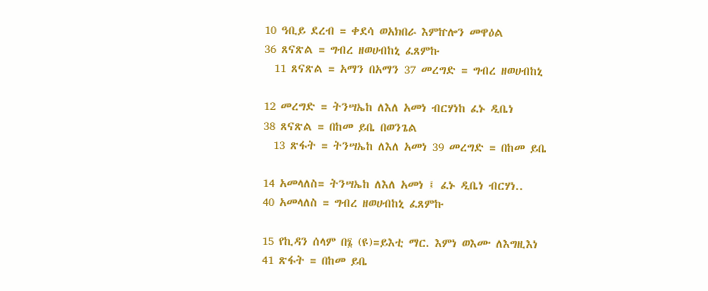10 ዓቢይ ደረብ = ቀደሳ ወአክበራ እምኵሎን መዋዕል
36 ጸናጽል = ግብረ ዘወሀብከኒ ፈጸምኩ
  11 ጸናጽል = አማን በአማን 37 መረግድ = ግብረ ዘወሀብከኒ

12 መረግድ = ትንሣኤከ ለእለ አመነ ብርሃነከ ፈኑ ዲቤነ
38 ጸናጽል = በከመ ይቤ በወንጌል
  13 ጽፋት = ትንሣኤከ ለእለ አመነ 39 መረግድ = በከመ ይቤ

14 አመላለስ= ትንሣኤከ ለእለ አመነ ፤ ፈኑ ዲቤነ ብርሃነ..
40 አመላለስ = ግብረ ዘወሀብከኒ ፈጸምኩ

15 የኪዳን ሰላም በ፮ (ዩ)=ይእቲ ማር. እምነ ወእሙ ለእግዚእነ
41 ጽፋት = በከመ ይቤ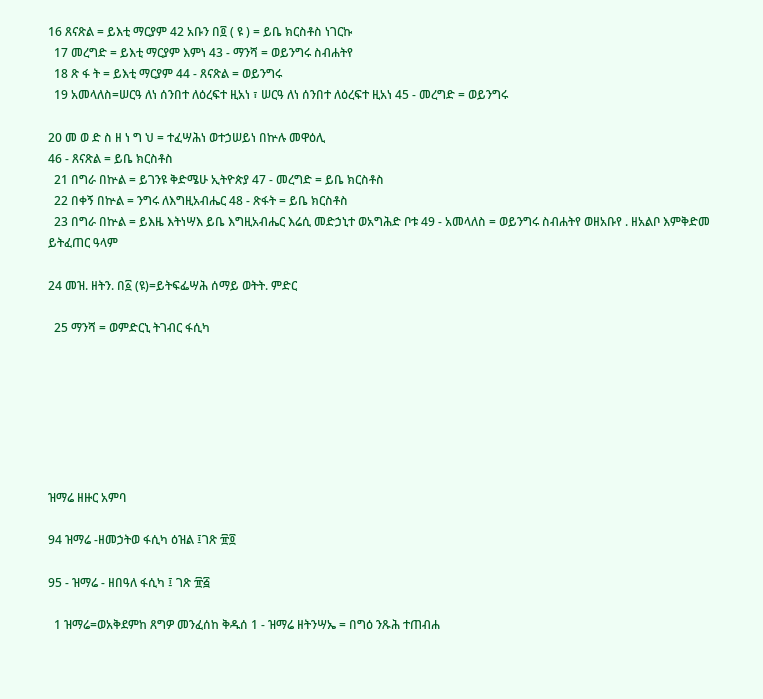16 ጸናጽል = ይእቲ ማርያም 42 አቡን በ፬ ( ዩ ) = ይቤ ክርስቶስ ነገርኩ
  17 መረግድ = ይእቲ ማርያም እምነ 43 - ማንሻ = ወይንግሩ ስብሐትየ
  18 ጽ ፋ ት = ይእቲ ማርያም 44 - ጸናጽል = ወይንግሩ
  19 አመላለስ=ሠርዓ ለነ ሰንበተ ለዕረፍተ ዚአነ ፣ ሠርዓ ለነ ሰንበተ ለዕረፍተ ዚአነ 45 - መረግድ = ወይንግሩ

20 መ ወ ድ ስ ዘ ነ ግ ህ = ተፈሣሕነ ወተኃሠይነ በኵሉ መዋዕሊ
46 - ጸናጽል = ይቤ ክርስቶስ
  21 በግራ በኵል = ይገንዩ ቅድሜሁ ኢትዮጵያ 47 - መረግድ = ይቤ ክርስቶስ
  22 በቀኝ በኵል = ንግሩ ለእግዚአብሔር 48 - ጽፋት = ይቤ ክርስቶስ
  23 በግራ በኵል = ይእዜ እትነሣእ ይቤ እግዚአብሔር እሬሲ መድኃኒተ ወአግሕድ ቦቱ 49 - አመላለስ = ወይንግሩ ስብሐትየ ወዘአቡየ . ዘአልቦ እምቅድመ ይትፈጠር ዓላም

24 መዝ. ዘትን. በ፩ (ዩ)=ይትፍፌሣሕ ሰማይ ወትት. ምድር

  25 ማንሻ = ወምድርኒ ትገብር ፋሲካ







ዝማሬ ዘዙር አምባ

94 ዝማሬ -ዘመኃትወ ፋሲካ ዕዝል ፤ገጽ ፹፬

95 - ዝማሬ - ዘበዓለ ፋሲካ ፤ ገጽ ፹፭

  1 ዝማሬ=ወአቅደምከ ጸግዎ መንፈሰከ ቅዱሰ 1 - ዝማሬ ዘትንሣኤ = በግዕ ንጹሕ ተጠብሐ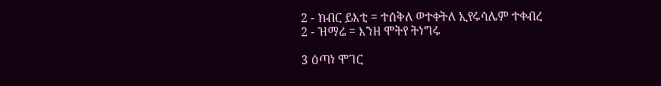2 - ክብር ይእቲ = ተሰቅለ ወተቀትለ ኢየሩሳሌም ተቀብረ
2 - ዝማሬ = እንዘ ሞትየ ትነግሩ

3 ዕጣነ ሞገር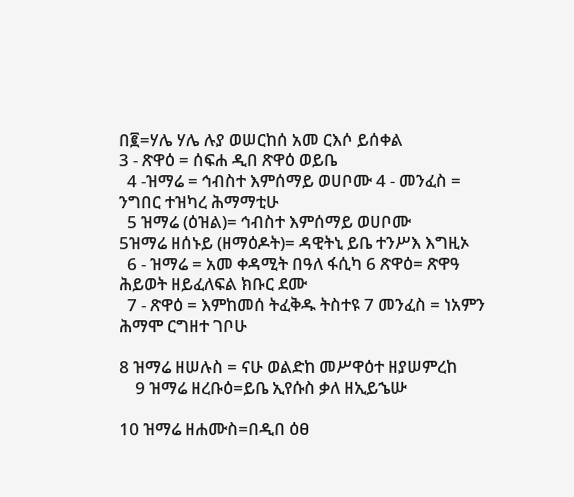በ፪=ሃሌ ሃሌ ሉያ ወሠርከሰ አመ ርእሶ ይሰቀል
3 - ጽዋዕ = ሰፍሐ ዲበ ጽዋዕ ወይቤ
  4 -ዝማሬ = ኅብስተ እምሰማይ ወሀቦሙ 4 - መንፈስ = ንግበር ተዝካረ ሕማማቲሁ
  5 ዝማሬ (ዕዝል)= ኅብስተ እምሰማይ ወሀቦሙ
5ዝማሬ ዘሰኑይ (ዘማዕዶት)= ዳዊትኒ ይቤ ተንሥእ እግዚኦ
  6 - ዝማሬ = አመ ቀዳሚት በዓለ ፋሲካ 6 ጽዋዕ= ጽዋዓ ሕይወት ዘይፈለፍል ክቡር ደሙ
  7 - ጽዋዕ = እምከመሰ ትፈቅዱ ትስተዩ 7 መንፈስ = ነአምን ሕማሞ ርግዘተ ገቦሁ

8 ዝማሬ ዘሠሉስ = ናሁ ወልድከ መሥዋዕተ ዘያሠምረከ
    9 ዝማሬ ዘረቡዕ=ይቤ ኢየሱስ ቃለ ዘኢይኄሡ

10 ዝማሬ ዘሐሙስ=በዲበ ዕፀ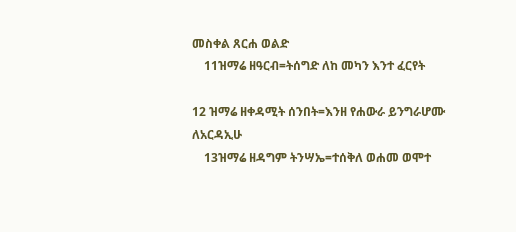መስቀል ጸርሐ ወልድ
    11ዝማሬ ዘዓርብ=ትሰግድ ለከ መካን እንተ ፈርየት

12 ዝማሬ ዘቀዳሚት ሰንበት=እንዘ የሐውራ ይንግራሆሙ ለአርዳኢሁ
    13ዝማሬ ዘዳግም ትንሣኤ=ተሰቅለ ወሐመ ወሞተ